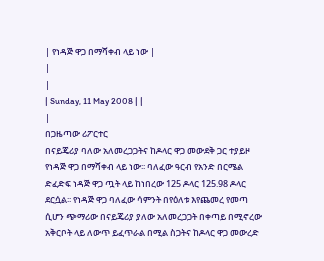| የነዳጅ ዋጋ በማሻቀብ ላይ ነው |
|
|
| Sunday, 11 May 2008 | |
|
በጋዜጣው ሪፖርተር
በናይጄሪያ ባለው አለመረጋጋትና ከዶላር ዋጋ መውደቅ ጋር ተያይዞ የነዳጅ ዋጋ በማሻቀብ ላይ ነው፡፡ ባለፈው ዓርብ የአንድ በርሜል ድፈድፍ ነዳጅ ዋጋ ጧት ላይ ከነበረው 125 ዶላር 125.98 ዶላር ደርሷል፡፡ የነዳጅ ዋጋ ባለፈው ሳምንት በየዕለቱ እየጨመረ የመጣ ሲሆን ጭማሪው በናይጄሪያ ያለው አለመረጋጋት በቀጣይ በሚኖረው አቅርቦት ላይ ለውጥ ይፈጥራል በሚል ስጋትና ከዶላር ዋጋ መውረድ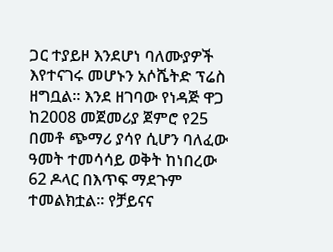ጋር ተያይዞ እንደሆነ ባለሙያዎች እየተናገሩ መሆኑን አሶሼትድ ፕሬስ ዘግቧል፡፡ እንደ ዘገባው የነዳጅ ዋጋ ከ2008 መጀመሪያ ጀምሮ የ25 በመቶ ጭማሪ ያሳየ ሲሆን ባለፈው ዓመት ተመሳሳይ ወቅት ከነበረው 62 ዶላር በእጥፍ ማደጉም ተመልክቷል፡፡ የቻይናና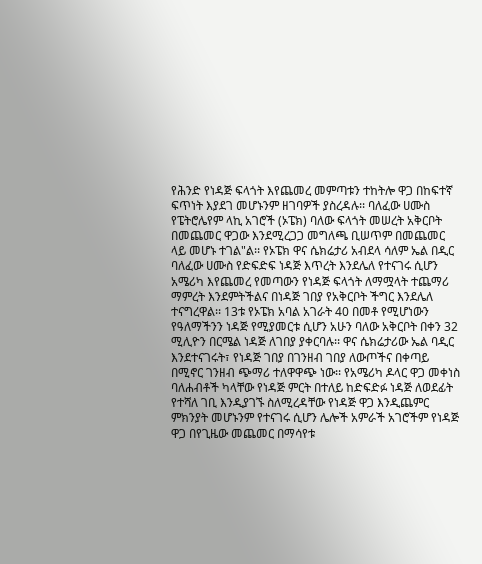የሕንድ የነዳጅ ፍላጎት እየጨመረ መምጣቱን ተከትሎ ዋጋ በከፍተኛ ፍጥነት እያደገ መሆኑንም ዘገባዎች ያስረዳሉ፡፡ ባለፈው ሀሙስ የፔትሮሌየም ላኪ አገሮች (ኦፔክ) ባለው ፍላጎት መሠረት አቅርቦት በመጨመር ዋጋው እንደሚረጋጋ መግለጫ ቢሠጥም በመጨመር ላይ መሆኑ ተገል"ል፡፡ የኦፔክ ዋና ሴክሬታሪ አብደላ ሳለም ኤል በዲር ባለፈው ሀሙስ የድፍድፍ ነዳጅ እጥረት እንደሌለ የተናገሩ ሲሆን አሜሪካ እየጨመረ የመጣውን የነዳጅ ፍላጎት ለማሟላት ተጨማሪ ማምረት እንደምትችልና በነዳጅ ገበያ የአቅርቦት ችግር እንደሌለ ተናግረዋል፡፡ 13ቱ የኦፔክ አባል አገራት 40 በመቶ የሚሆነውን የዓለማችንን ነዳጅ የሚያመርቱ ሲሆን አሁን ባለው አቅርቦት በቀን 32 ሚሊዮን በርሜል ነዳጅ ለገበያ ያቀርባሉ፡፡ ዋና ሴክሬታሪው ኤል ባዲር እንደተናገሩት፣ የነዳጅ ገበያ በገንዘብ ገበያ ለውጦችና በቀጣይ በሚኖር ገንዘብ ጭማሪ ተለዋዋጭ ነው፡፡ የአሜሪካ ዶላር ዋጋ መቀነስ ባለሐብቶች ካላቸው የነዳጅ ምርት በተለይ ከድፍድፉ ነዳጅ ለወደፊት የተሻለ ገቢ እንዲያገኙ ስለሚረዳቸው የነዳጅ ዋጋ እንዲጨምር ምክንያት መሆኑንም የተናገሩ ሲሆን ሌሎች አምራች አገሮችም የነዳጅ ዋጋ በየጊዜው መጨመር በማሳየቱ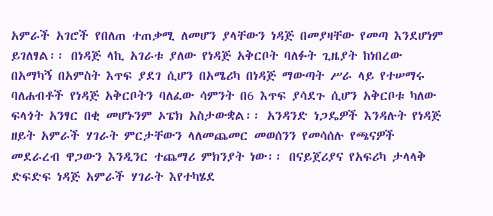አምራች አገሮች የበለጠ ተጠቃሚ ለመሆን ያላቸውን ነዳጅ በመያዛቸው የመጣ እንደሆነም ይገለፃል፡፡ በነዳጅ ላኪ አገራቱ ያለው የነዳጅ አቅርቦት ባለፉት ጊዜያት ከነበረው በአማካኝ በአምስት እጥፍ ያደገ ሲሆን በአሜሪካ በነዳጅ ማውጣት ሥራ ላይ የተሠማሩ ባለሐብቶች የነዳጅ አቅርቦትን ባለፈው ሳምንት በ6 እጥፍ ያሳደጉ ሲሆን አቅርቦቱ ካለው ፍላጎት አንፃር በቂ መሆኑንም ኦፔክ አስታውቋል፡፡ አንዳንድ ነጋዴዎች እንዳሉት የነዳጅ ዘይት አምራች ሃገራት ምርታቸውን ላለመጨመር መወሰንን የመሳሰሉ የጫናዎች መደራረብ ዋጋውን እንዲንር ተጨማሪ ምክንያት ነው፡፡ በናይጀሪያና የአፍሪካ ታላላቅ ድፍድፍ ነዳጅ አምራች ሃገራት እየተካሄደ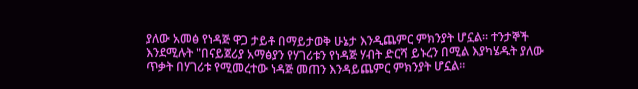ያለው አመፅ የነዳጅ ዋጋ ታይቶ በማይታወቅ ሁኔታ እንዲጨምር ምክንያት ሆኗል፡፡ ተንታኞች እንደሚሉት "በናይጀሪያ አማፅያን የሃገሪቱን የነዳጅ ሃብት ድርሻ ይኑረን በሚል እያካሄዱት ያለው ጥቃት በሃገሪቱ የሚመረተው ነዳጅ መጠን እንዳይጨምር ምክንያት ሆኗል፡፡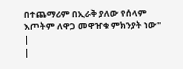በተጨማሪም በኢራቅ ያለው የሰላም እጦትም ለዋጋ መዋዠቁ ምክንያት ነው" |
|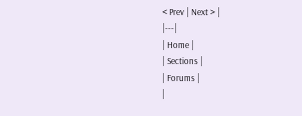< Prev | Next > |
|---|
| Home |
| Sections |
| Forums |
|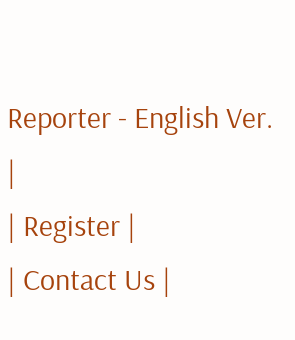Reporter - English Ver. |
| Register |
| Contact Us |